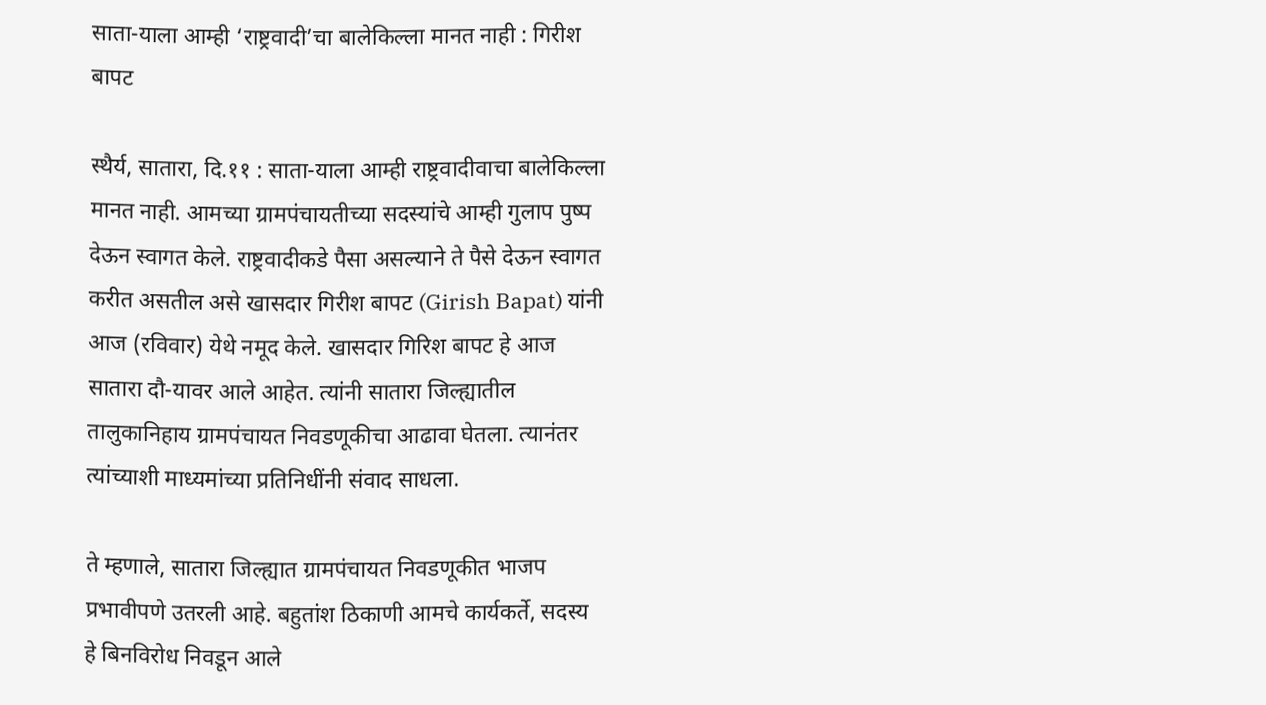साता-याला आम्ही ‘राष्ट्रवादी’चा बालेकिल्ला मानत नाही : गिरीश बापट

स्थैर्य, सातारा, दि.११ : साता-याला आम्ही राष्ट्रवादीवाचा बालेकिल्ला मानत नाही. आमच्या ग्रामपंचायतीच्या सदस्यांचे आम्ही गुलाप पुष्प देऊन स्वागत केले. राष्ट्रवादीकडे पैसा असल्याने ते पैसे देऊन स्वागत करीत असतील असे खासदार गिरीश बापट (Girish Bapat) यांनी आज (रविवार) येथे नमूद केले. खासदार गिरिश बापट हे आज सातारा दौ-यावर आले आहेत. त्यांनी सातारा जिल्ह्यातील तालुकानिहाय ग्रामपंचायत निवडणूकीचा आढावा घेतला. त्यानंतर त्यांच्याशी माध्यमांच्या प्रतिनिधींनी संवाद साधला.

ते म्हणाले, सातारा जिल्ह्यात ग्रामपंचायत निवडणूकीत भाजप प्रभावीपणे उतरली आहे. बहुतांश ठिकाणी आमचे कार्यकर्ते, सदस्य हे बिनविरोध निवडून आले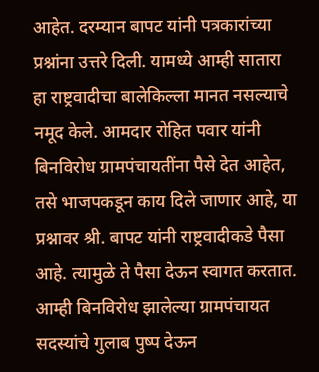आहेत. दरम्यान बापट यांनी पत्रकारांच्या प्रश्नांना उत्तरे दिली. यामध्ये आम्ही सातारा हा राष्ट्रवादीचा बालेकिल्ला मानत नसल्याचे नमूद केले. आमदार रोहित पवार यांनी बिनविरोध ग्रामपंचायतींना पैसे देत आहेत, तसे भाजपकडून काय दिले जाणार आहे, या प्रश्नावर श्री. बापट यांनी राष्ट्रवादीकडे पैसा आहे. त्यामुळे ते पैसा देऊन स्वागत करतात. आम्ही बिनविरोध झालेल्या ग्रामपंचायत सदस्यांचे गुलाब पुष्प देऊन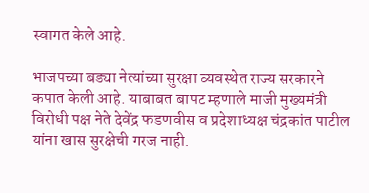स्वागत केले आहे.

भाजपच्या बड्या नेत्यांच्या सुरक्षा व्यवस्थेत राज्य सरकारने कपात केली आहे. याबाबत बापट म्हणाले माजी मुख्यमंत्री विरोधी पक्ष नेते देवेंद्र फडणवीस व प्रदेशाध्यक्ष चंद्रकांत पाटील यांना खास सुरक्षेची गरज नाही.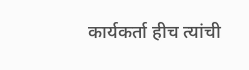कार्यकर्ता हीच त्यांची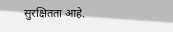सुरक्षितता आहे.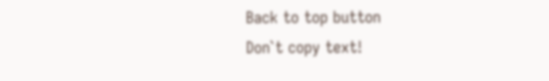Back to top button
Don`t copy text!